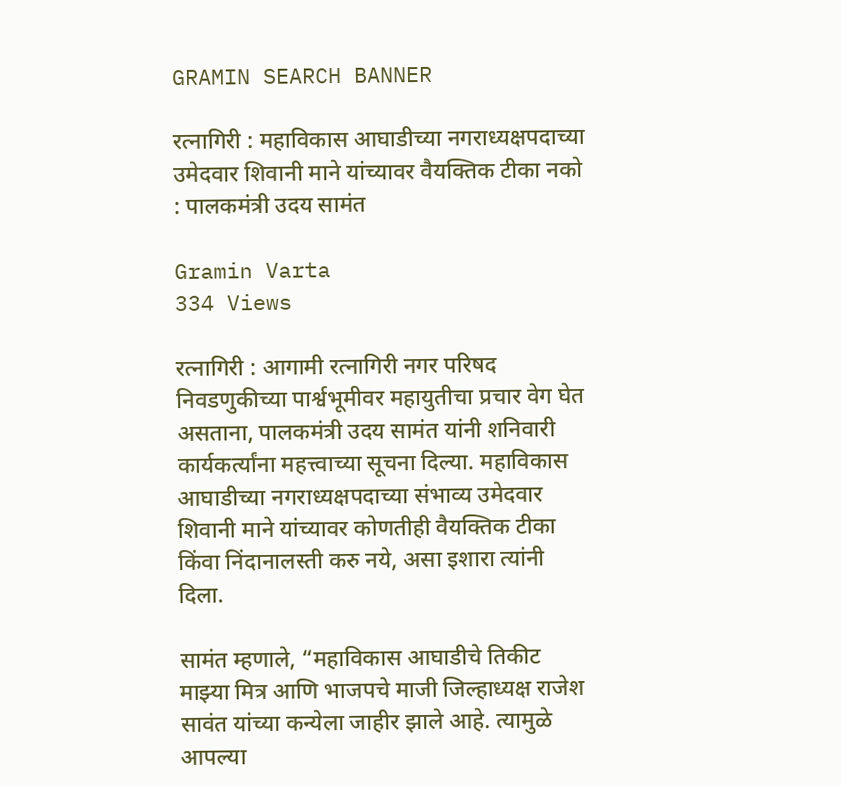GRAMIN SEARCH BANNER

रत्नागिरी : महाविकास आघाडीच्या नगराध्यक्षपदाच्या उमेदवार शिवानी माने यांच्यावर वैयक्तिक टीका नको : पालकमंत्री उदय सामंत

Gramin Varta
334 Views

रत्नागिरी : आगामी रत्नागिरी नगर परिषद निवडणुकीच्या पार्श्वभूमीवर महायुतीचा प्रचार वेग घेत असताना, पालकमंत्री उदय सामंत यांनी शनिवारी कार्यकर्त्यांना महत्त्वाच्या सूचना दिल्या. महाविकास आघाडीच्या नगराध्यक्षपदाच्या संभाव्य उमेदवार शिवानी माने यांच्यावर कोणतीही वैयक्तिक टीका किंवा निंदानालस्ती करु नये, असा इशारा त्यांनी दिला.

सामंत म्हणाले, “महाविकास आघाडीचे तिकीट माझ्या मित्र आणि भाजपचे माजी जिल्हाध्यक्ष राजेश सावंत यांच्या कन्येला जाहीर झाले आहे. त्यामुळे आपल्या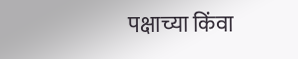पक्षाच्या किंवा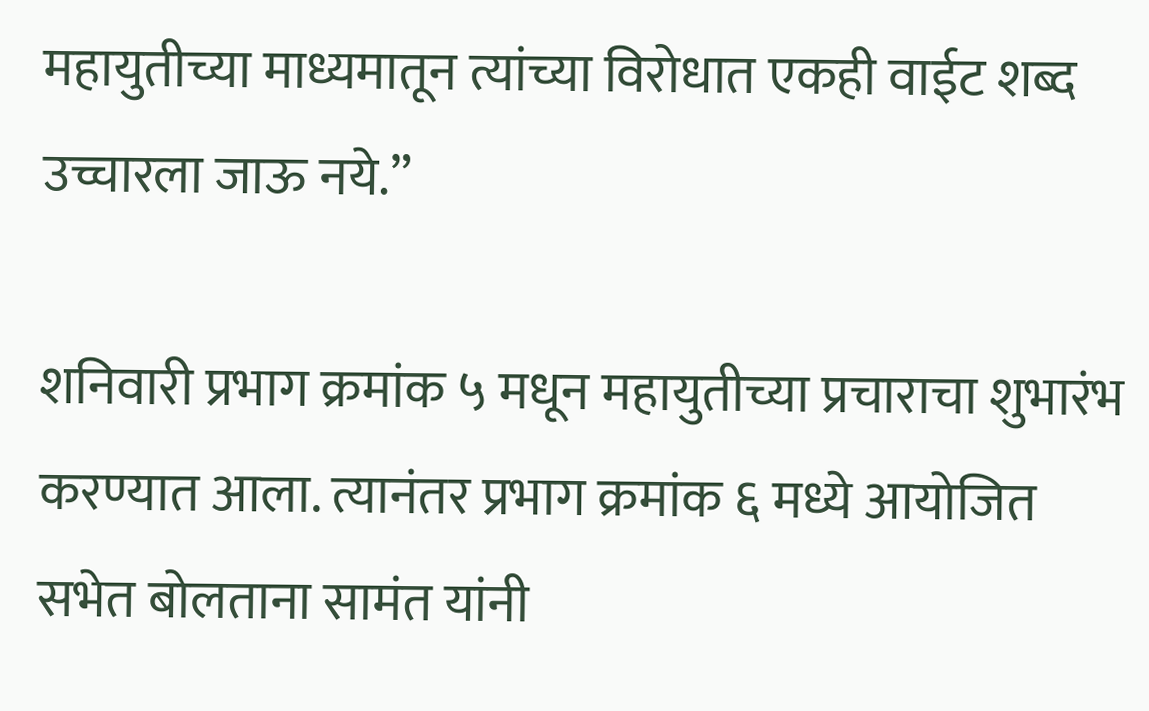महायुतीच्या माध्यमातून त्यांच्या विरोधात एकही वाईट शब्द उच्चारला जाऊ नये.”

शनिवारी प्रभाग क्रमांक ५ मधून महायुतीच्या प्रचाराचा शुभारंभ करण्यात आला. त्यानंतर प्रभाग क्रमांक ६ मध्ये आयोजित सभेत बोलताना सामंत यांनी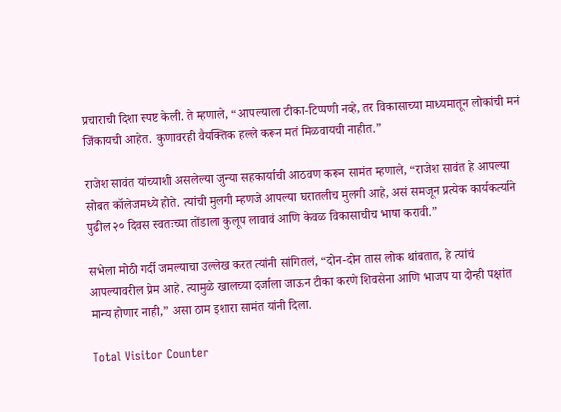प्रचाराची दिशा स्पष्ट केली. ते म्हणाले, “आपल्याला टीका-टिप्पणी नव्हे, तर विकासाच्या माध्यमातून लोकांची मनं जिंकायची आहेत. कुणावरही वैयक्तिक हल्ले करून मतं मिळवायची नाहीत.”

राजेश सावंत यांच्याशी असलेल्या जुन्या सहकार्याची आठवण करून सामंत म्हणाले, “राजेश सावंत हे आपल्या सोबत कॉलेजमध्ये होते. त्यांची मुलगी म्हणजे आपल्या घरातलीच मुलगी आहे, असं समजून प्रत्येक कार्यकर्त्याने पुढील २० दिवस स्वतःच्या तोंडाला कुलूप लावावं आणि केवळ विकासाचीच भाषा करावी.”

सभेला मोठी गर्दी जमल्याचा उल्लेख करत त्यांनी सांगितलं, “दोन-दोन तास लोक थांबतात, हे त्यांचं आपल्यावरील प्रेम आहे. त्यामुळे खालच्या दर्जाला जाऊन टीका करणे शिवसेना आणि भाजप या दोन्ही पक्षांत मान्य होणार नाही,” असा ठाम इशारा सामंत यांनी दिला.

Total Visitor Counter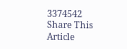3374542
Share This Article